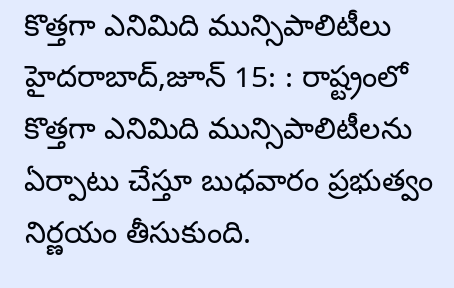కొత్తగా ఎనిమిది మున్సిపాలిటీలు
హైదరాబాద్,జూన్ 15: : రాష్ట్రంలో కొత్తగా ఎనిమిది మున్సిపాలిటీలను ఏర్పాటు చేస్తూ బుధవారం ప్రభుత్వం నిర్ణయం తీసుకుంది.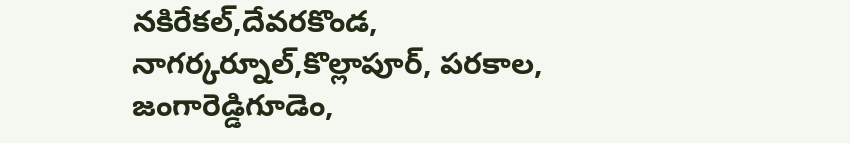నకిరేకల్,దేవరకొండ, నాగర్కర్నూల్,కొల్లాపూర్, పరకాల, జంగారెడ్డిగూడెం,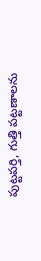పుట్టపర్తి, గుత్తి పట్టణాలను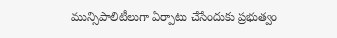మున్సిపాలిటీలుగా ఏర్పాటు చేసేందుకు ప్రభుత్వం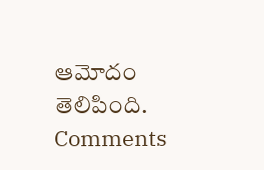ఆమోదం తెలిపింది.
Comments